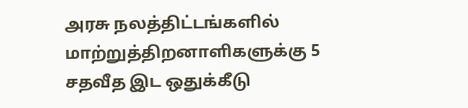அரசு நலத்திட்டங்களில் மாற்றுத்திறனாளிகளுக்கு 5 சதவீத இட ஒதுக்கீடு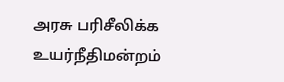அரசு பரிசீலிக்க உயர்நீதிமன்றம்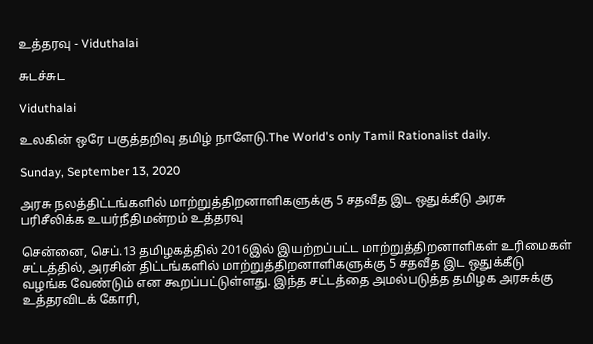உத்தரவு - Viduthalai

சுடச்சுட

Viduthalai

உலகின் ஒரே பகுத்தறிவு தமிழ் நாளேடு.The World's only Tamil Rationalist daily.

Sunday, September 13, 2020

அரசு நலத்திட்டங்களில் மாற்றுத்திறனாளிகளுக்கு 5 சதவீத இட ஒதுக்கீடு அரசு பரிசீலிக்க உயர்நீதிமன்றம் உத்தரவு

சென்னை, செப்.13 தமிழகத்தில் 2016இல் இயற்றப்பட்ட மாற்றுத்திறனாளிகள் உரிமைகள் சட்டத்தில், அரசின் திட்டங்களில் மாற்றுத்திறனாளிகளுக்கு 5 சதவீத இட ஒதுக்கீடு வழங்க வேண்டும் என கூறப்பட்டுள்ளது. இந்த சட்டத்தை அமல்படுத்த தமிழக அரசுக்கு உத்தரவிடக் கோரி,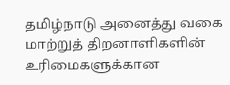தமிழ்நாடு அனைத்து வகை மாற்றுத் திறனாளிகளின் உரிமைகளுக்கான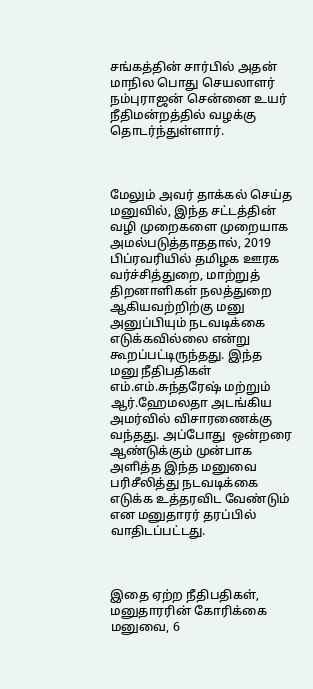சங்கத்தின் சார்பில் அதன் மாநில பொது செயலாளர் நம்புராஜன் சென்னை உயர் நீதிமன்றத்தில் வழக்கு தொடர்ந்துள்ளார்.



மேலும் அவர் தாக்கல் செய்த மனுவில், இந்த சட்டத்தின் வழி முறைகளை முறையாக அமல்படுத்தாததால், 2019 பிப்ரவரியில் தமிழக ஊரக வர்ச்சித்துறை, மாற்றுத் திறனாளிகள் நலத்துறை ஆகியவற்றிற்கு மனு அனுப்பியும் நடவடிக்கை எடுக்கவில்லை என்று கூறப்பட்டிருந்தது. இந்த மனு நீதிபதிகள் எம்.எம்.சுந்தரேஷ் மற்றும் ஆர்.ஹேமலதா அடங்கிய அமர்வில் விசாரணைக்கு வந்தது. அப்போது  ஒன்றரை ஆண்டுக்கும் முன்பாக அளித்த இந்த மனுவை பரிசீலித்து நடவடிக்கை எடுக்க உத்தரவிட வேண்டும் என மனுதாரர் தரப்பில் வாதிடப்பட்டது.



இதை ஏற்ற நீதிபதிகள், மனுதாரரின் கோரிக்கை மனுவை, 6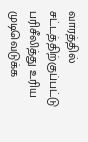வாரத்தில் சட்டத்திற்குப்பட்டு பரிசீலித்து உரிய முடிவெடுக்க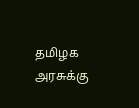தமிழக அரசுக்கு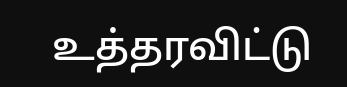உத்தரவிட்டு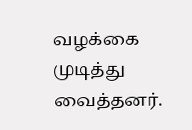வழக்கை முடித்து வைத்தனர்.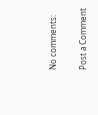No comments:

Post a Comment